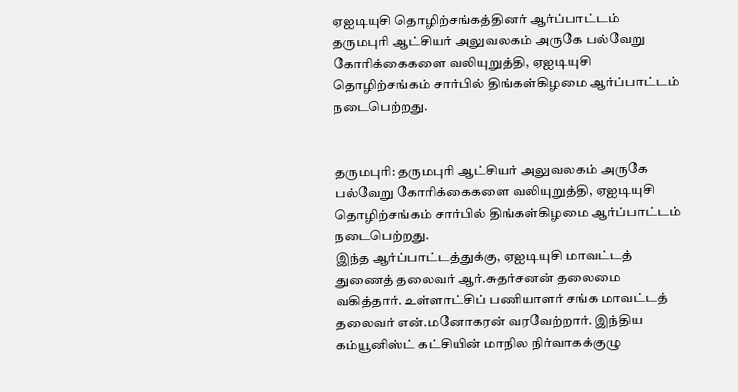ஏஐடியுசி தொழிற்சங்கத்தினர் ஆர்ப்பாட்டம்
தருமபுரி ஆட்சியர் அலுவலகம் அருகே பல்வேறு கோரிக்கைகளை வலியுறுத்தி, ஏஐடியுசி தொழிற்சங்கம் சார்பில் திங்கள்கிழமை ஆர்ப்பாட்டம் நடைபெற்றது.


தருமபுரி: தருமபுரி ஆட்சியர் அலுவலகம் அருகே பல்வேறு கோரிக்கைகளை வலியுறுத்தி, ஏஐடியுசி தொழிற்சங்கம் சார்பில் திங்கள்கிழமை ஆர்ப்பாட்டம் நடைபெற்றது.
இந்த ஆர்ப்பாட்டத்துக்கு, ஏஐடியுசி மாவட்டத் துணைத் தலைவர் ஆர்.சுதர்சனன் தலைமை வகித்தார். உள்ளாட்சிப் பணியாளர் சங்க மாவட்டத் தலைவர் என்.மனோகரன் வரவேற்றார். இந்திய கம்யூனிஸ்ட் கட்சியின் மாநில நிர்வாகக்குழு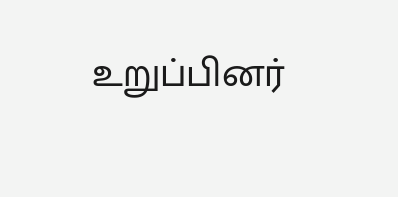உறுப்பினர்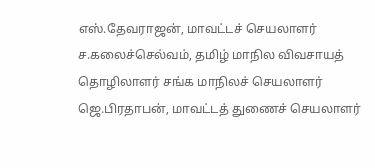எஸ்.தேவராஜன், மாவட்டச் செயலாளர் ச.கலைச்செல்வம், தமிழ் மாநில விவசாயத் தொழிலாளர் சங்க மாநிலச் செயலாளர் ஜெ.பிரதாபன், மாவட்டத் துணைச் செயலாளர்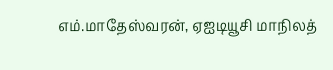எம்.மாதேஸ்வரன், ஏஐடியூசி மாநிலத்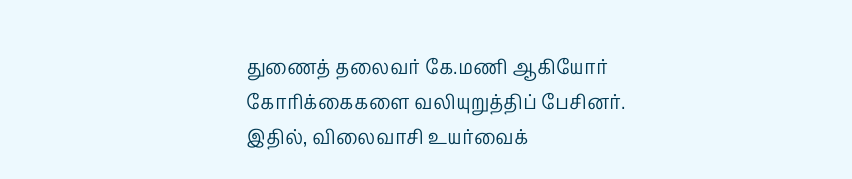துணைத் தலைவர் கே.மணி ஆகியோர் கோரிக்கைகளை வலியுறுத்திப் பேசினர்.
இதில், விலைவாசி உயர்வைக்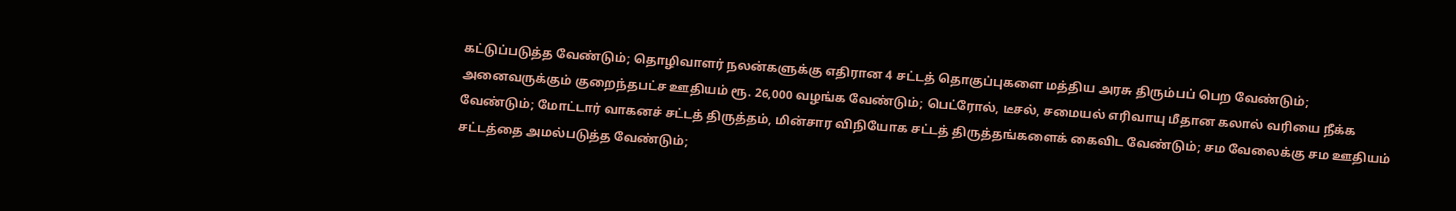கட்டுப்படுத்த வேண்டும்; தொழிவாளர் நலன்களுக்கு எதிரான 4 சட்டத் தொகுப்புகளை மத்திய அரசு திரும்பப் பெற வேண்டும்; அனைவருக்கும் குறைந்தபட்ச ஊதியம் ரூ. 26,000 வழங்க வேண்டும்; பெட்ரோல், டீசல், சமையல் எரிவாயு மீதான கலால் வரியை நீக்க வேண்டும்; மோட்டார் வாகனச் சட்டத் திருத்தம், மின்சார விநியோக சட்டத் திருத்தங்களைக் கைவிட வேண்டும்; சம வேலைக்கு சம ஊதியம் சட்டத்தை அமல்படுத்த வேண்டும்;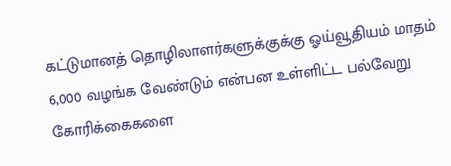கட்டுமானத் தொழிலாளர்களுக்குக்கு ஓய்வூதியம் மாதம் 6,000 வழங்க வேண்டும் என்பன உள்ளிட்ட பல்வேறு கோரிக்கைகளை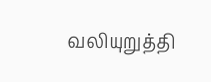வலியுறுத்தி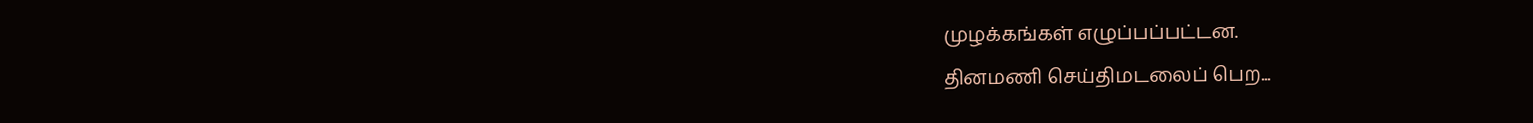முழக்கங்கள் எழுப்பப்பட்டன.
தினமணி செய்திமடலைப் பெற...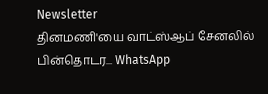Newsletter
தினமணி'யை வாட்ஸ்ஆப் சேனலில் பின்தொடர... WhatsApp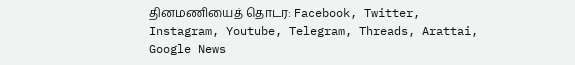தினமணியைத் தொடர: Facebook, Twitter, Instagram, Youtube, Telegram, Threads, Arattai, Google News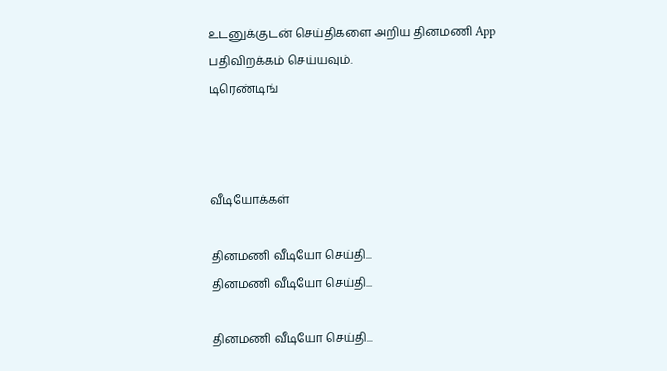உடனுக்குடன் செய்திகளை அறிய தினமணி App பதிவிறக்கம் செய்யவும்.
டிரெண்டிங்



வீடியோக்கள்

தினமணி வீடியோ செய்தி...
தினமணி வீடியோ செய்தி...

தினமணி வீடியோ செய்தி...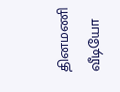தினமணி வீடியோ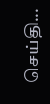செய்தி...